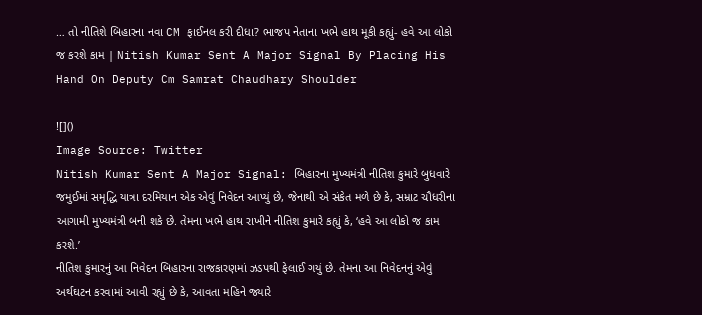… તો નીતિશે બિહારના નવા CM ફાઈનલ કરી દીધા? ભાજપ નેતાના ખભે હાથ મૂકી કહ્યું- હવે આ લોકો જ કરશે કામ | Nitish Kumar Sent A Major Signal By Placing His Hand On Deputy Cm Samrat Chaudhary Shoulder

![]()
Image Source: Twitter
Nitish Kumar Sent A Major Signal: બિહારના મુખ્યમંત્રી નીતિશ કુમારે બુધવારે જમુઈમાં સમૃદ્ધિ યાત્રા દરમિયાન એક એવું નિવેદન આપ્યું છે, જેનાથી એ સંકેત મળે છે કે, સમ્રાટ ચૌધરીના આગામી મુખ્યમંત્રી બની શકે છે. તેમના ખભે હાથ રાખીને નીતિશ કુમારે કહ્યું કે, ‘હવે આ લોકો જ કામ કરશે.’
નીતિશ કુમારનું આ નિવેદન બિહારના રાજકારણમાં ઝડપથી ફેલાઈ ગયું છે. તેમના આ નિવેદનનું એવું અર્થઘટન કરવામાં આવી રહ્યું છે કે, આવતા મહિને જ્યારે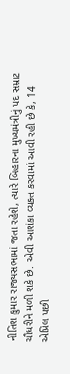નીતિશ કુમાર રાજ્યસભામાં જતા રહેશે, ત્યારે બિહારના મુખ્યમંત્રીનું પદ સમ્રાટ ચૌધરીને મળી શકે છે. એવી આશંકા વ્યક્ત કરવામાં આવી રહી છે કે, 14 એપ્રિલ પછી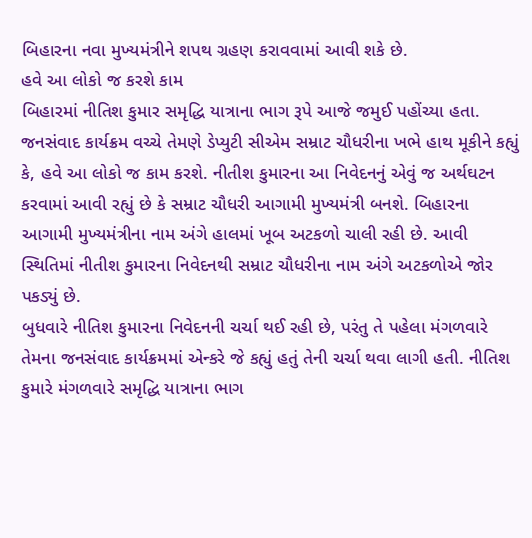બિહારના નવા મુખ્યમંત્રીને શપથ ગ્રહણ કરાવવામાં આવી શકે છે.
હવે આ લોકો જ કરશે કામ
બિહારમાં નીતિશ કુમાર સમૃદ્ધિ યાત્રાના ભાગ રૂપે આજે જમુઈ પહોંચ્યા હતા. જનસંવાદ કાર્યક્રમ વચ્ચે તેમણે ડેપ્યુટી સીએમ સમ્રાટ ચૌધરીના ખભે હાથ મૂકીને કહ્યું કે, હવે આ લોકો જ કામ કરશે. નીતીશ કુમારના આ નિવેદનનું એવું જ અર્થઘટન કરવામાં આવી રહ્યું છે કે સમ્રાટ ચૌધરી આગામી મુખ્યમંત્રી બનશે. બિહારના આગામી મુખ્યમંત્રીના નામ અંગે હાલમાં ખૂબ અટકળો ચાલી રહી છે. આવી સ્થિતિમાં નીતીશ કુમારના નિવેદનથી સમ્રાટ ચૌધરીના નામ અંગે અટકળોએ જોર પકડ્યું છે.
બુધવારે નીતિશ કુમારના નિવેદનની ચર્ચા થઈ રહી છે, પરંતુ તે પહેલા મંગળવારે તેમના જનસંવાદ કાર્યક્રમમાં એન્કરે જે કહ્યું હતું તેની ચર્ચા થવા લાગી હતી. નીતિશ કુમારે મંગળવારે સમૃદ્ધિ યાત્રાના ભાગ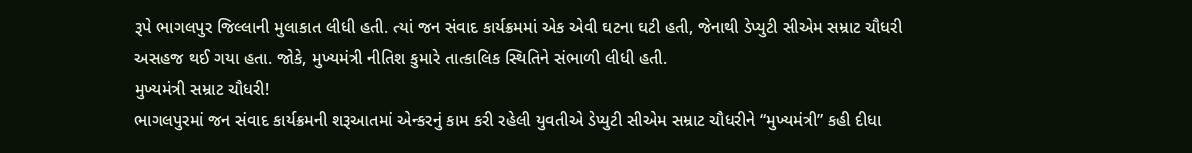રૂપે ભાગલપુર જિલ્લાની મુલાકાત લીધી હતી. ત્યાં જન સંવાદ કાર્યક્રમમાં એક એવી ઘટના ઘટી હતી, જેનાથી ડેપ્યુટી સીએમ સમ્રાટ ચૌધરી અસહજ થઈ ગયા હતા. જોકે, મુખ્યમંત્રી નીતિશ કુમારે તાત્કાલિક સ્થિતિને સંભાળી લીધી હતી.
મુખ્યમંત્રી સમ્રાટ ચૌધરી!
ભાગલપુરમાં જન સંવાદ કાર્યક્રમની શરૂઆતમાં એન્કરનું કામ કરી રહેલી યુવતીએ ડેપ્યુટી સીએમ સમ્રાટ ચૌધરીને “મુખ્યમંત્રી” કહી દીધા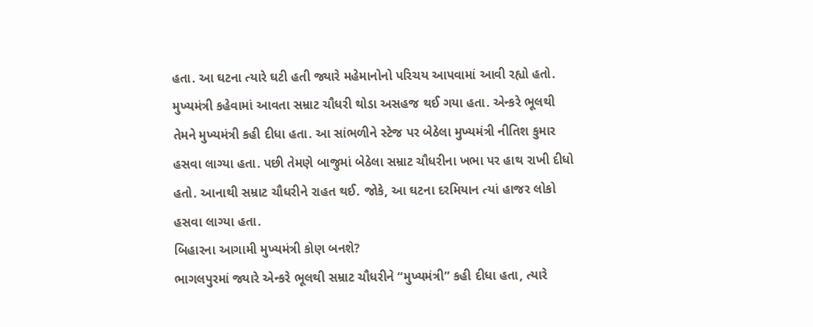હતા. આ ઘટના ત્યારે ઘટી હતી જ્યારે મહેમાનોનો પરિચય આપવામાં આવી રહ્યો હતો. મુખ્યમંત્રી કહેવામાં આવતા સમ્રાટ ચૌધરી થોડા અસહજ થઈ ગયા હતા. એન્કરે ભૂલથી તેમને મુખ્યમંત્રી કહી દીધા હતા. આ સાંભળીને સ્ટેજ પર બેઠેલા મુખ્યમંત્રી નીતિશ કુમાર હસવા લાગ્યા હતા. પછી તેમણે બાજુમાં બેઠેલા સમ્રાટ ચૌધરીના ખભા પર હાથ રાખી દીધો હતો. આનાથી સમ્રાટ ચૌધરીને રાહત થઈ. જોકે, આ ઘટના દરમિયાન ત્યાં હાજર લોકો હસવા લાગ્યા હતા.
બિહારના આગામી મુખ્યમંત્રી કોણ બનશે?
ભાગલપુરમાં જ્યારે એન્કરે ભૂલથી સમ્રાટ ચૌધરીને “મુખ્યમંત્રી” કહી દીધા હતા, ત્યારે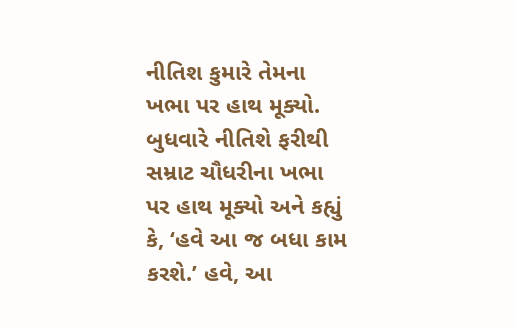નીતિશ કુમારે તેમના ખભા પર હાથ મૂક્યો. બુધવારે નીતિશે ફરીથી સમ્રાટ ચૌધરીના ખભા પર હાથ મૂક્યો અને કહ્યું કે, ‘હવે આ જ બધા કામ કરશે.’ હવે, આ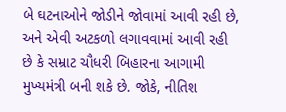બે ઘટનાઓને જોડીને જોવામાં આવી રહી છે, અને એવી અટકળો લગાવવામાં આવી રહી છે કે સમ્રાટ ચૌધરી બિહારના આગામી મુખ્યમંત્રી બની શકે છે. જોકે, નીતિશ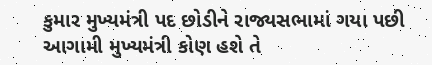કુમાર મુખ્યમંત્રી પદ છોડીને રાજ્યસભામાં ગયા પછી આગામી મુખ્યમંત્રી કોણ હશે તે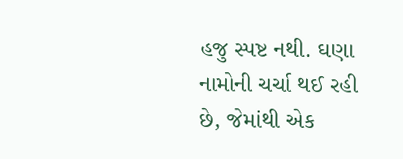હજુ સ્પષ્ટ નથી. ઘણા નામોની ચર્ચા થઈ રહી છે, જેમાંથી એક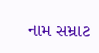નામ સમ્રાટ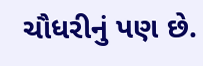ચૌધરીનું પણ છે.